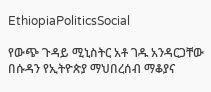EthiopiaPoliticsSocial

የውጭ ጉዳይ ሚኒስትር አቶ ገዱ አንዳርጋቸው በሱዳን የኢትዮጵያ ማህበረሰብ ማቆያና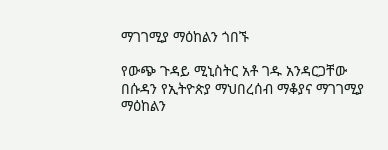ማገገሚያ ማዕከልን ጎበኙ

የውጭ ጉዳይ ሚኒስትር አቶ ገዱ አንዳርጋቸው በሱዳን የኢትዮጵያ ማህበረሰብ ማቆያና ማገገሚያ ማዕከልን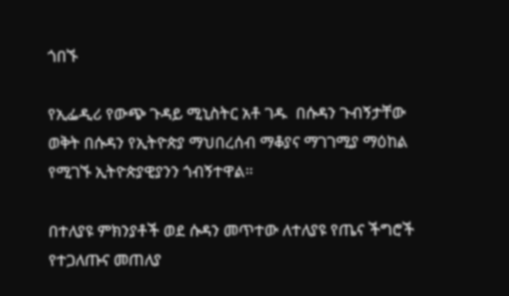ጎበኙ

የኢፌዲሪ የውጭ ጉዳይ ሚኒስትር አቶ ገዱ  በሱዳን ጉብኝታቸው ወቅት በሱዳን የኢትዮጵያ ማህበረሰብ ማቆያና ማገገሚያ ማዕከል የሚገኙ ኢትዮጵያዊያንን ጎብኝተዋል።

በተለያዩ ምክንያቶች ወደ ሱዳን መጥተው ለተለያዩ የጤና ችግሮች የተጋለጡና መጠለያ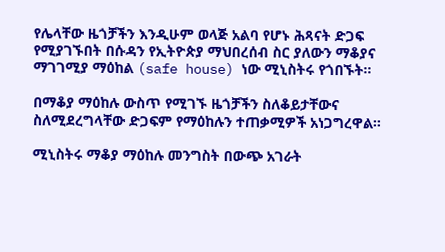የሌላቸው ዜጎቻችን እንዲሁም ወላጅ አልባ የሆኑ ሕጻናት ድጋፍ የሚያገኙበት በሱዳን የኢትዮጵያ ማህበረሰብ ስር ያለውን ማቆያና ማገገሚያ ማዕከል (safe house) ነው ሚኒስትሩ የጎበኙት።

በማቆያ ማዕከሉ ውስጥ የሚገኙ ዜጎቻችን ስለቆይታቸውና ስለሚደረግላቸው ድጋፍም የማዕከሉን ተጠቃሚዎች አነጋግረዋል።

ሚኒስትሩ ማቆያ ማዕከሉ መንግስት በውጭ አገራት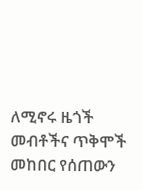ለሚኖሩ ዜጎች መብቶችና ጥቅሞች መከበር የሰጠውን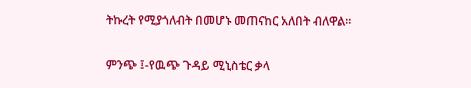ትኩረት የሚያጎለብት በመሆኑ መጠናከር አለበት ብለዋል፡፡

ምንጭ ፤-የዉጭ ጉዳይ ሚኒስቴር ቃላ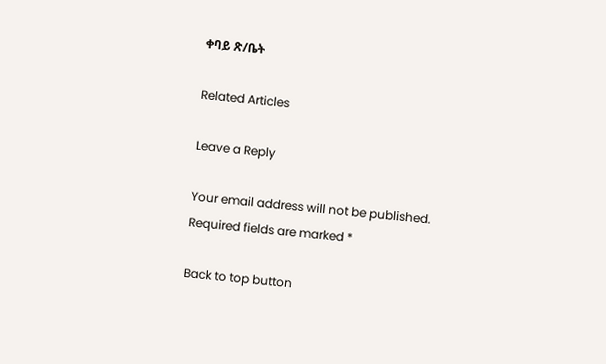ቀባይ ጽ/ቤት

Related Articles

Leave a Reply

Your email address will not be published. Required fields are marked *

Back to top button